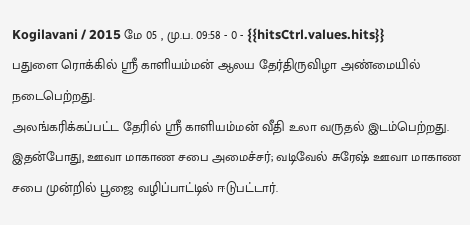Kogilavani / 2015 மே 05 , மு.ப. 09:58 - 0 - {{hitsCtrl.values.hits}}
பதுளை ரொக்கில் ஸ்ரீ காளியம்மன் ஆலய தேர்திருவிழா அண்மையில் நடைபெற்றது.
அலங்கரிக்கப்பட்ட தேரில் ஸ்ரீ காளியம்மன் வீதி உலா வருதல் இடம்பெற்றது.
இதன்போது, ஊவா மாகாண சபை அமைச்சர்; வடிவேல் சுரேஷ் ஊவா மாகாண சபை முன்றில் பூஜை வழிப்பாட்டில் ஈடுபட்டார்.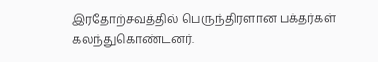இரதோற்சவத்தில் பெருந்திரளான பக்தர்கள் கலந்துகொண்டனர்.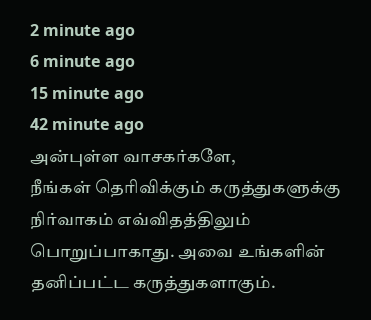2 minute ago
6 minute ago
15 minute ago
42 minute ago
அன்புள்ள வாசகர்களே,
நீங்கள் தெரிவிக்கும் கருத்துகளுக்கு நிர்வாகம் எவ்விதத்திலும் பொறுப்பாகாது. அவை உங்களின் தனிப்பட்ட கருத்துகளாகும்.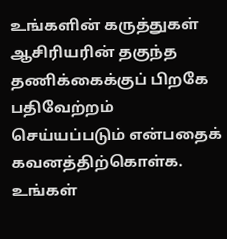உங்களின் கருத்துகள் ஆசிரியரின் தகுந்த தணிக்கைக்குப் பிறகே பதிவேற்றம் செய்யப்படும் என்பதைக் கவனத்திற்கொள்க. உங்கள்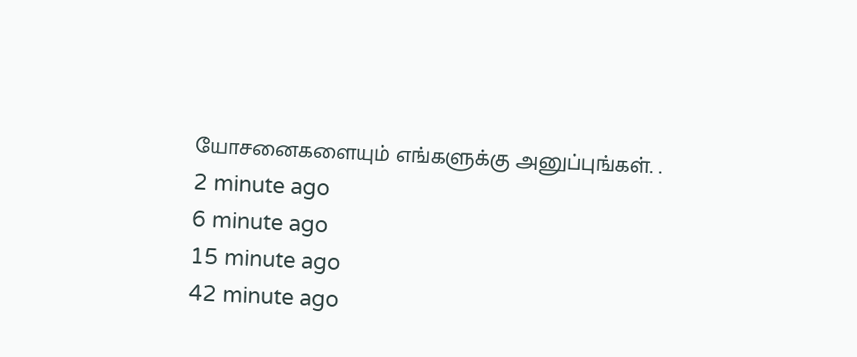யோசனைகளையும் எங்களுக்கு அனுப்புங்கள். .
2 minute ago
6 minute ago
15 minute ago
42 minute ago